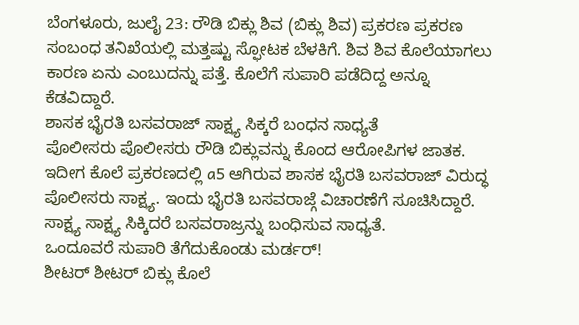ಬೆಂಗಳೂರು, ಜುಲೈ 23: ರೌಡಿ ಬಿಕ್ಲು ಶಿವ (ಬಿಕ್ಲು ಶಿವ) ಪ್ರಕರಣ ಪ್ರಕರಣ ಸಂಬಂಧ ತನಿಖೆಯಲ್ಲಿ ಮತ್ತಷ್ಟು ಸ್ಫೋಟಕ ಬೆಳಕಿಗೆ. ಶಿವ ಶಿವ ಕೊಲೆಯಾಗಲು ಕಾರಣ ಏನು ಎಂಬುದನ್ನು ಪತ್ತೆ. ಕೊಲೆಗೆ ಸುಪಾರಿ ಪಡೆದಿದ್ದ ಅನ್ನೂ ಕೆಡವಿದ್ದಾರೆ.
ಶಾಸಕ ಭೈರತಿ ಬಸವರಾಜ್ ಸಾಕ್ಷ್ಯ ಸಿಕ್ಕರೆ ಬಂಧನ ಸಾಧ್ಯತೆ
ಪೊಲೀಸರು ಪೊಲೀಸರು ರೌಡಿ ಬಿಕ್ಲುವನ್ನು ಕೊಂದ ಆರೋಪಿಗಳ ಜಾತಕ. ಇದೀಗ ಕೊಲೆ ಪ್ರಕರಣದಲ್ಲಿ a5 ಆಗಿರುವ ಶಾಸಕ ಭೈರತಿ ಬಸವರಾಜ್ ವಿರುದ್ಧ ಪೊಲೀಸರು ಸಾಕ್ಷ್ಯ. ಇಂದು ಭೈರತಿ ಬಸವರಾಜ್ಗೆ ವಿಚಾರಣೆಗೆ ಸೂಚಿಸಿದ್ದಾರೆ. ಸಾಕ್ಷ್ಯ ಸಾಕ್ಷ್ಯ ಸಿಕ್ಕಿದರೆ ಬಸವರಾಜ್ರನ್ನು ಬಂಧಿಸುವ ಸಾಧ್ಯತೆ.
ಒಂದೂವರೆ ಸುಪಾರಿ ತೆಗೆದುಕೊಂಡು ಮರ್ಡರ್!
ಶೀಟರ್ ಶೀಟರ್ ಬಿಕ್ಲು ಕೊಲೆ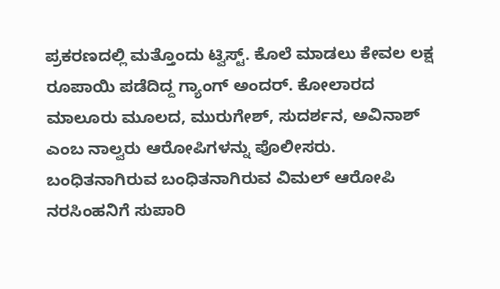ಪ್ರಕರಣದಲ್ಲಿ ಮತ್ತೊಂದು ಟ್ವಿಸ್ಟ್. ಕೊಲೆ ಮಾಡಲು ಕೇವಲ ಲಕ್ಷ ರೂಪಾಯಿ ಪಡೆದಿದ್ದ ಗ್ಯಾಂಗ್ ಅಂದರ್. ಕೋಲಾರದ ಮಾಲೂರು ಮೂಲದ, ಮುರುಗೇಶ್, ಸುದರ್ಶನ, ಅವಿನಾಶ್ ಎಂಬ ನಾಲ್ವರು ಆರೋಪಿಗಳನ್ನು ಪೊಲೀಸರು. ಬಂಧಿತನಾಗಿರುವ ಬಂಧಿತನಾಗಿರುವ ವಿಮಲ್ ಆರೋಪಿ ನರಸಿಂಹನಿಗೆ ಸುಪಾರಿ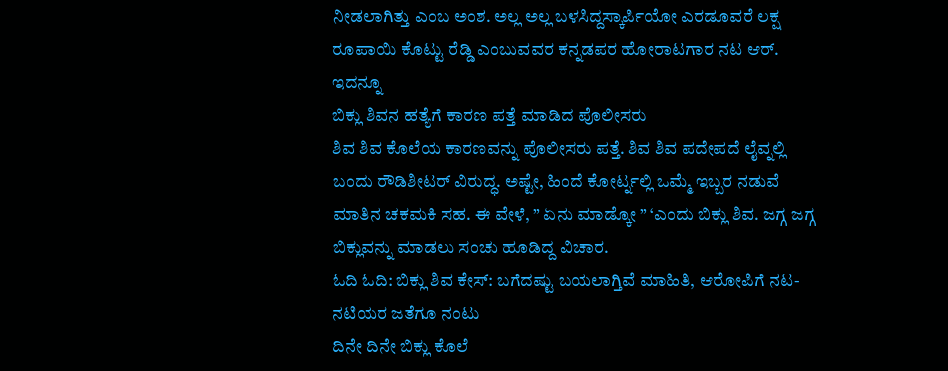ನೀಡಲಾಗಿತ್ತು ಎಂಬ ಅಂಶ. ಅಲ್ಲ ಅಲ್ಲ ಬಳಸಿದ್ದಸ್ಕಾರ್ಪಿಯೋ ಎರಡೂವರೆ ಲಕ್ಷ ರೂಪಾಯಿ ಕೊಟ್ಟು ರೆಡ್ಡಿ ಎಂಬುವವರ ಕನ್ನಡಪರ ಹೋರಾಟಗಾರ ನಟ ಆರ್.
ಇದನ್ನೂ
ಬಿಕ್ಲು ಶಿವನ ಹತ್ಯೆಗೆ ಕಾರಣ ಪತ್ತೆ ಮಾಡಿದ ಪೊಲೀಸರು
ಶಿವ ಶಿವ ಕೊಲೆಯ ಕಾರಣವನ್ನು ಪೊಲೀಸರು ಪತ್ತೆ. ಶಿವ ಶಿವ ಪದೇಪದೆ ಲೈವ್ನಲ್ಲಿ ಬಂದು ರೌಡಿಶೀಟರ್ ವಿರುದ್ಧ. ಅಷ್ಟೇ, ಹಿಂದೆ ಕೋರ್ಟ್ನಲ್ಲಿ ಒಮ್ಮೆ ಇಬ್ಬರ ನಡುವೆ ಮಾತಿನ ಚಕಮಕಿ ಸಹ. ಈ ವೇಳೆ, ” ಏನು ಮಾಡ್ಕೋ ” ‘ಎಂದು ಬಿಕ್ಲು ಶಿವ. ಜಗ್ಗ ಜಗ್ಗ ಬಿಕ್ಲುವನ್ನು ಮಾಡಲು ಸಂಚು ಹೂಡಿದ್ದ ವಿಚಾರ.
ಓದಿ ಓದಿ: ಬಿಕ್ಲು ಶಿವ ಕೇಸ್: ಬಗೆದಷ್ಟು ಬಯಲಾಗ್ತಿವೆ ಮಾಹಿತಿ, ಆರೋಪಿಗೆ ನಟ- ನಟಿಯರ ಜತೆಗೂ ನಂಟು
ದಿನೇ ದಿನೇ ಬಿಕ್ಲು ಕೊಲೆ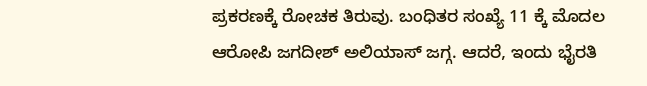ಪ್ರಕರಣಕ್ಕೆ ರೋಚಕ ತಿರುವು. ಬಂಧಿತರ ಸಂಖ್ಯೆ 11 ಕ್ಕೆ ಮೊದಲ ಆರೋಪಿ ಜಗದೀಶ್ ಅಲಿಯಾಸ್ ಜಗ್ಗ. ಆದರೆ, ಇಂದು ಭೈರತಿ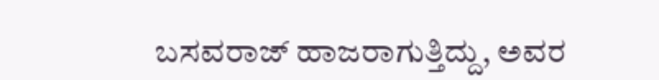ಬಸವರಾಜ್ ಹಾಜರಾಗುತ್ತಿದ್ದು, ಅವರ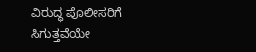ವಿರುದ್ಧ ಪೊಲೀಸರಿಗೆ ಸಿಗುತ್ತವೆಯೇ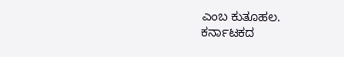ಎಂಬ ಕುತೂಹಲ.
ಕರ್ನಾಟಕದ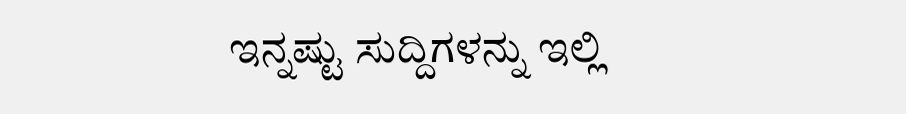ಇನ್ನಷ್ಟು ಸುದ್ದಿಗಳನ್ನು ಇಲ್ಲಿ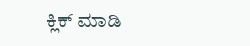ಕ್ಲಿಕ್ ಮಾಡಿ